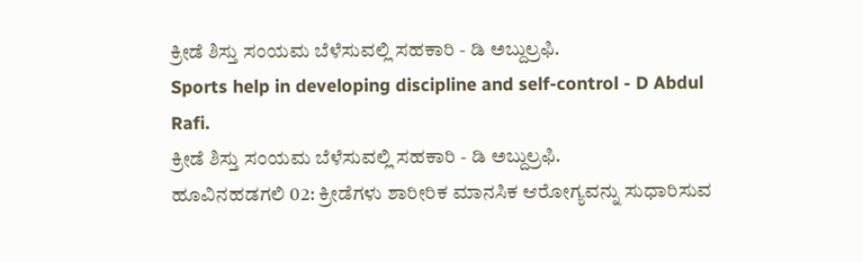ಕ್ರೀಡೆ ಶಿಸ್ತು ಸಂಯಮ ಬೆಳೆಸುವಲ್ಲಿ ಸಹಕಾರಿ - ಡಿ ಅಬ್ದುಲ್ರಫಿ.
Sports help in developing discipline and self-control - D Abdul Rafi.
ಕ್ರೀಡೆ ಶಿಸ್ತು ಸಂಯಮ ಬೆಳೆಸುವಲ್ಲಿ ಸಹಕಾರಿ - ಡಿ ಅಬ್ದುಲ್ರಫಿ.
ಹೂವಿನಹಡಗಲಿ 02: ಕ್ರೀಡೆಗಳು ಶಾರೀರಿಕ ಮಾನಸಿಕ ಆರೋಗ್ಯವನ್ನು ಸುಧಾರಿಸುವ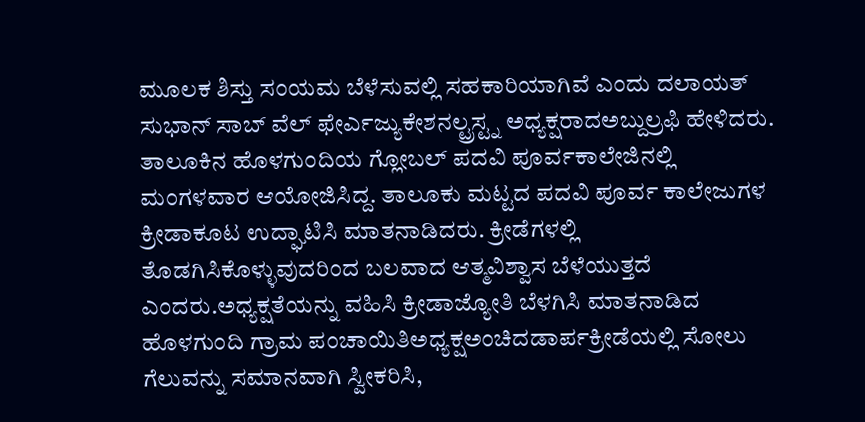ಮೂಲಕ ಶಿಸ್ತು ಸಂಯಮ ಬೆಳೆಸುವಲ್ಲಿ ಸಹಕಾರಿಯಾಗಿವೆ ಎಂದು ದಲಾಯತ್ ಸುಭಾನ್ ಸಾಬ್ ವೆಲ್ ಫೇರ್ಎಜ್ಯುಕೇಶನಲ್ಟ್ರಸ್ಟ್ನ ಅಧ್ಯಕ್ಷರಾದಅಬ್ದುಲ್ರಫಿ ಹೇಳಿದರು. ತಾಲೂಕಿನ ಹೊಳಗುಂದಿಯ ಗ್ಲೋಬಲ್ ಪದವಿ ಪೂರ್ವಕಾಲೇಜಿನಲ್ಲಿ ಮಂಗಳವಾರ ಆಯೋಜಿಸಿದ್ದ. ತಾಲೂಕು ಮಟ್ಟದ ಪದವಿ ಪೂರ್ವ ಕಾಲೇಜುಗಳ ಕ್ರೀಡಾಕೂಟ ಉದ್ಘಾಟಿಸಿ ಮಾತನಾಡಿದರು. ಕ್ರೀಡೆಗಳಲ್ಲಿ ತೊಡಗಿಸಿಕೊಳ್ಳುವುದರಿಂದ ಬಲವಾದ ಆತ್ಮವಿಶ್ವಾಸ ಬೆಳೆಯುತ್ತದೆ ಎಂದರು.ಅಧ್ಯಕ್ಷತೆಯನ್ನು ವಹಿಸಿ ಕ್ರೀಡಾಜ್ಯೋತಿ ಬೆಳಗಿಸಿ ಮಾತನಾಡಿದ ಹೊಳಗುಂದಿ ಗ್ರಾಮ ಪಂಚಾಯಿತಿಅಧ್ಯಕ್ಷಅಂಚಿದಡಾರ್ಪಕ್ರೀಡೆಯಲ್ಲಿ ಸೋಲು ಗೆಲುವನ್ನು ಸಮಾನವಾಗಿ ಸ್ವೀಕರಿಸಿ,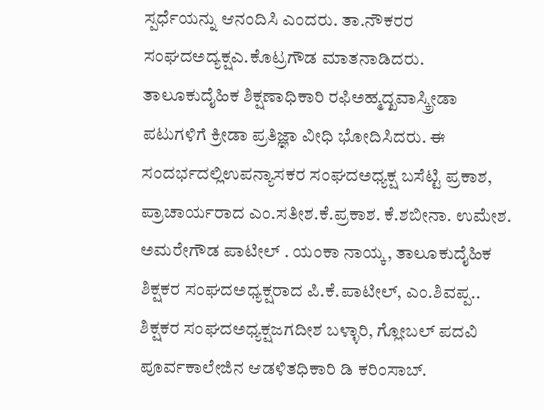ಸ್ಪರ್ಧೆಯನ್ನು ಆನಂದಿಸಿ ಎಂದರು. ತಾ.ನೌಕರರ ಸಂಘದಅದ್ಯಕ್ಷಎ.ಕೊಟ್ರಗೌಡ ಮಾತನಾಡಿದರು. ತಾಲೂಕುದೈಹಿಕ ಶಿಕ್ಷಣಾಧಿಕಾರಿ ರಫಿಅಹ್ಮದ್ಖವಾಸ್ಕ್ರೀಡಾ ಪಟುಗಳಿಗೆ ಕ್ರೀಡಾ ಪ್ರತಿಜ್ಞಾ ವೀಧಿ ಭೋದಿಸಿದರು. ಈ ಸಂದರ್ಭದಲ್ಲಿಉಪನ್ಯಾಸಕರ ಸಂಘದಅಧ್ಯಕ್ಷ ಬಸೆಟ್ಟಿ ಪ್ರಕಾಶ, ಪ್ರಾಚಾರ್ಯರಾದ ಎಂ.ಸತೀಶ.ಕೆ.ಪ್ರಕಾಶ. ಕೆ.ಶಬೀನಾ. ಉಮೇಶ. ಅಮರೇಗೌಡ ಪಾಟೀಲ್ . ಯಂಕಾ ನಾಯ್ಕ, ತಾಲೂಕುದೈಹಿಕ ಶಿಕ್ಷಕರ ಸಂಘದಅಧ್ಯಕ್ಷರಾದ ಪಿ.ಕೆ.ಪಾಟೀಲ್, ಎಂ.ಶಿವಪ್ಪ.. ಶಿಕ್ಷಕರ ಸಂಘದಅಧ್ಯಕ್ಷಜಗದೀಶ ಬಳ್ಳಾರಿ, ಗ್ಲೋಬಲ್ ಪದವಿ ಪೂರ್ವಕಾಲೇಜಿನ ಆಡಳಿತಧಿಕಾರಿ ಡಿ ಕರಿಂಸಾಬ್.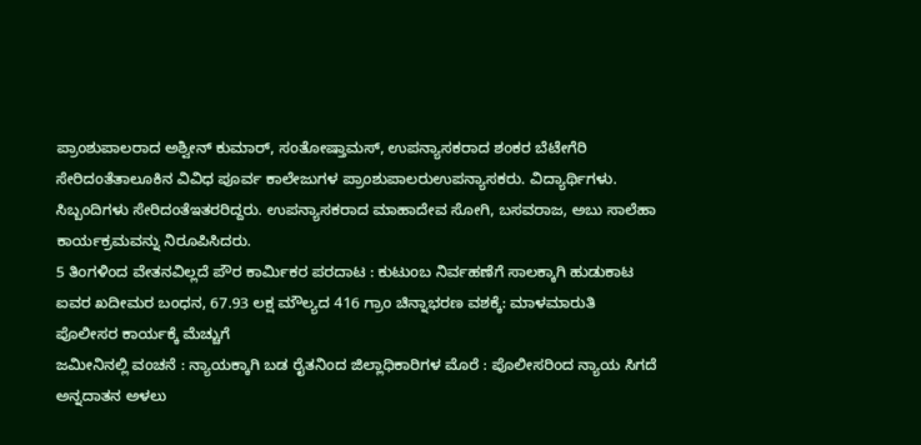ಪ್ರಾಂಶುಪಾಲರಾದ ಅಶ್ವೀನ್ ಕುಮಾರ್, ಸಂತೋಷ್ತಾಮಸ್, ಉಪನ್ಯಾಸಕರಾದ ಶಂಕರ ಬೆಟೇಗೆರಿ ಸೇರಿದಂತೆತಾಲೂಕಿನ ವಿವಿಧ ಪೂರ್ವ ಕಾಲೇಜುಗಳ ಪ್ರಾಂಶುಪಾಲರುಉಪನ್ಯಾಸಕರು. ವಿದ್ಯಾರ್ಥಿಗಳು. ಸಿಬ್ಬಂದಿಗಳು ಸೇರಿದಂತೆಇತರರಿದ್ದರು. ಉಪನ್ಯಾಸಕರಾದ ಮಾಹಾದೇವ ಸೋಗಿ, ಬಸವರಾಜ, ಅಬು ಸಾಲೆಹಾ ಕಾರ್ಯಕ್ರಮವನ್ನು ನಿರೂಪಿಸಿದರು.
5 ತಿಂಗಳಿಂದ ವೇತನವಿಲ್ಲದೆ ಪೌರ ಕಾರ್ಮಿಕರ ಪರದಾಟ : ಕುಟುಂಬ ನಿರ್ವಹಣೆಗೆ ಸಾಲಕ್ಕಾಗಿ ಹುಡುಕಾಟ
ಐವರ ಖದೀಮರ ಬಂಧನ, 67.93 ಲಕ್ಷ ಮೌಲ್ಯದ 416 ಗ್ರಾಂ ಚಿನ್ನಾಭರಣ ವಶಕ್ಕೆ: ಮಾಳಮಾರುತಿ ಪೊಲೀಸರ ಕಾರ್ಯಕ್ಕೆ ಮೆಚ್ಚುಗೆ
ಜಮೀನಿನಲ್ಲಿ ವಂಚನೆ : ನ್ಯಾಯಕ್ಕಾಗಿ ಬಡ ರೈತನಿಂದ ಜಿಲ್ಲಾಧಿಕಾರಿಗಳ ಮೊರೆ : ಪೊಲೀಸರಿಂದ ನ್ಯಾಯ ಸಿಗದೆ ಅನ್ನದಾತನ ಅಳಲು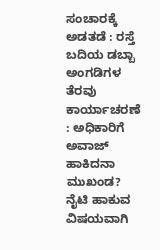ಸಂಚಾರಕ್ಕೆ ಅಡತಡೆ : ರಸ್ತೆ ಬದಿಯ ಡಬ್ಬಾ ಅಂಗಡಿಗಳ ತೆರವು ಕಾರ್ಯಾಚರಣೆ : ಅಧಿಕಾರಿಗೆ ಅವಾಜ್ ಹಾಕಿದನಾ ಮುಖಂಡ?
ನೈಟಿ ಹಾಕುವ ವಿಷಯವಾಗಿ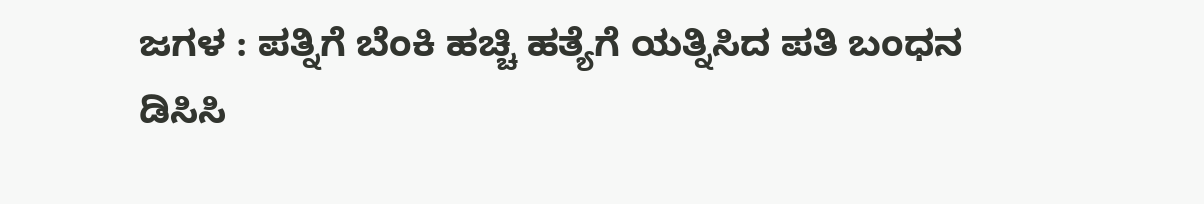ಜಗಳ : ಪತ್ನಿಗೆ ಬೆಂಕಿ ಹಚ್ಚಿ ಹತ್ಯೆಗೆ ಯತ್ನಿಸಿದ ಪತಿ ಬಂಧನ
ಡಿಸಿಸಿ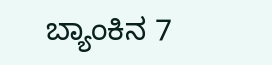ಬ್ಯಾಂಕಿನ 7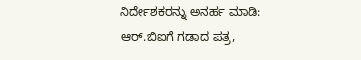ನಿರ್ದೇಶಕರನ್ನು ಅನರ್ಹ ಮಾಡಿ: ಆರ್.ಬಿಐಗೆ ಗಡಾದ ಪತ್ರ,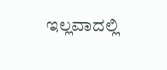ಇಲ್ಲವಾದಲ್ಲಿ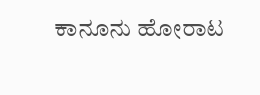ಕಾನೂನು ಹೋರಾಟ